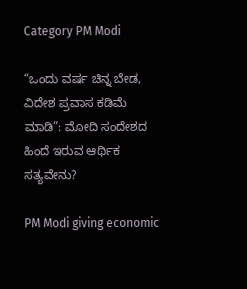Category PM Modi

“ಒಂದು ವರ್ಷ ಚಿನ್ನ ಬೇಡ, ವಿದೇಶ ಪ್ರವಾಸ ಕಡಿಮೆ ಮಾಡಿ”: ಮೋದಿ ಸಂದೇಶದ ಹಿಂದೆ ಇರುವ ಆರ್ಥಿಕ ಸತ್ಯವೇನು?

PM Modi giving economic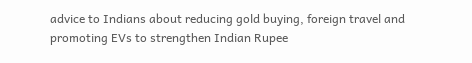advice to Indians about reducing gold buying, foreign travel and promoting EVs to strengthen Indian Rupee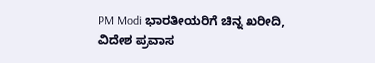PM Modi ಭಾರತೀಯರಿಗೆ ಚಿನ್ನ ಖರೀದಿ, ವಿದೇಶ ಪ್ರವಾಸ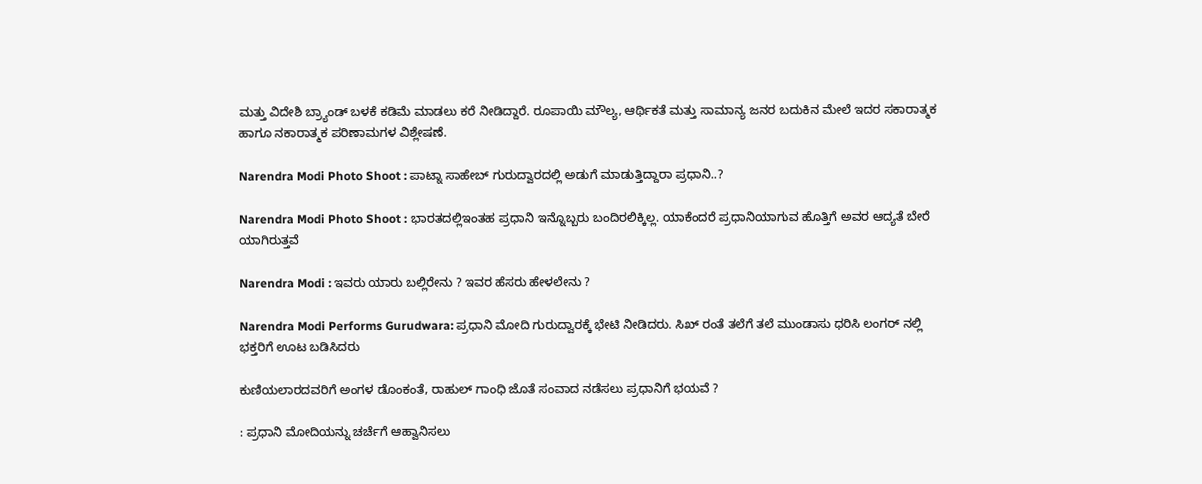ಮತ್ತು ವಿದೇಶಿ ಬ್ರ್ಯಾಂಡ್ ಬಳಕೆ ಕಡಿಮೆ ಮಾಡಲು ಕರೆ ನೀಡಿದ್ದಾರೆ. ರೂಪಾಯಿ ಮೌಲ್ಯ, ಆರ್ಥಿಕತೆ ಮತ್ತು ಸಾಮಾನ್ಯ ಜನರ ಬದುಕಿನ ಮೇಲೆ ಇದರ ಸಕಾರಾತ್ಮಕ ಹಾಗೂ ನಕಾರಾತ್ಮಕ ಪರಿಣಾಮಗಳ ವಿಶ್ಲೇಷಣೆ.

Narendra Modi Photo Shoot : ಪಾಟ್ನಾ ಸಾಹೇಬ್ ಗುರುದ್ವಾರದಲ್ಲಿ ಅಡುಗೆ ಮಾಡುತ್ತಿದ್ದಾರಾ ಪ್ರಧಾನಿ..?

Narendra Modi Photo Shoot : ಭಾರತದಲ್ಲಿಇಂತಹ ಪ್ರಧಾನಿ ಇನ್ನೊಬ್ಬರು ಬಂದಿರಲಿಕ್ಕಿಲ್ಲ. ಯಾಕೆಂದರೆ ಪ್ರಧಾನಿಯಾಗುವ ಹೊತ್ತಿಗೆ ಅವರ ಆದ್ಯತೆ ಬೇರೆ ಯಾಗಿರುತ್ತವೆ

Narendra Modi : ಇವರು ಯಾರು ಬಲ್ಲಿರೇನು ? ಇವರ ಹೆಸರು ಹೇಳಲೇನು ?

Narendra Modi Performs Gurudwara: ಪ್ರಧಾನಿ ಮೋದಿ ಗುರುದ್ವಾರಕ್ಕೆ ಭೇಟಿ ನೀಡಿದರು. ಸಿಖ್ ರಂತೆ ತಲೆಗೆ ತಲೆ ಮುಂಡಾಸು ಧರಿಸಿ ಲಂಗರ್ ನಲ್ಲಿ ಭಕ್ತರಿಗೆ ಊಟ ಬಡಿಸಿದರು

ಕುಣಿಯಲಾರದವರಿಗೆ ಅಂಗಳ ಡೊಂಕಂತೆ, ರಾಹುಲ್ ಗಾಂಧಿ ಜೊತೆ ಸಂವಾದ ನಡೆಸಲು ಪ್ರಧಾನಿಗೆ ಭಯವೆ ?

: ಪ್ರಧಾನಿ ಮೋದಿಯನ್ನು ಚರ್ಚೆಗೆ ಆಹ್ವಾನಿಸಲು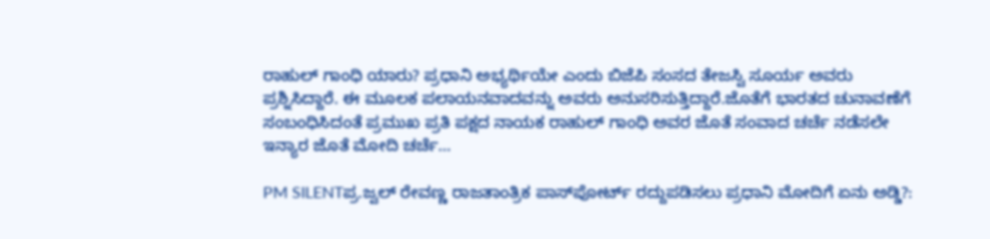ರಾಹುಲ್ ಗಾಂಧಿ ಯಾರು? ಪ್ರಧಾನಿ ಅಭ್ಯರ್ಥಿಯೇ ಎಂದು ಬಿಜೆಪಿ ಸಂಸದ ತೇಜಸ್ವಿ ಸೂರ್ಯ ಅವರು ಪ್ರಶ್ನಿಸಿದ್ದಾರೆ. ಈ ಮೂಲಕ ಪಲಾಯನವಾದವನ್ನು ಅವರು ಅನುಸರಿಸುತ್ತಿದ್ದಾರೆ.ಜೊತೆಗೆ ಭಾರತದ ಚುನಾವಣೆಗೆ ಸಂಬಂಧಿಸಿದಂತೆ ಪ್ರಮುಖ ಪ್ರತಿ ಪಕ್ಷದ ನಾಯಕ ರಾಹುಲ್ ಗಾಂಧಿ ಅವರ ಜೊತೆ ಸಂವಾದ ಚರ್ಚೆ ನಡೆಸಲೇ ಇನ್ಯಾರ ಜೊತೆ ಮೋದಿ ಚರ್ಚೆ…

PM SILENTಪ್ರ.ಜ್ವಲ್ ರೇವಣ್ಣ ರಾಜತಾಂತ್ರಿಕ ಪಾಸ್‌ಪೋರ್ಟ್ ರದ್ದುಪಡಿಸಲು ಪ್ರಧಾನಿ ಮೋದಿಗೆ ಏನು ಅಡ್ಡಿ?: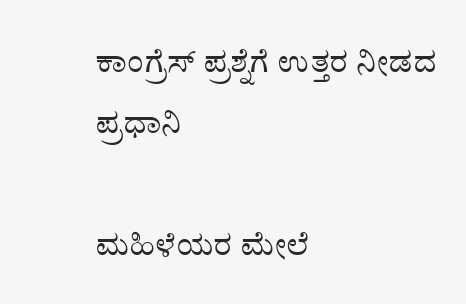ಕಾಂಗ್ರೆಸ್ ಪ್ರಶ್ನೆಗೆ ಉತ್ತರ ನೀಡದ ಪ್ರಧಾನಿ

ಮಹಿಳೆಯರ ಮೇಲೆ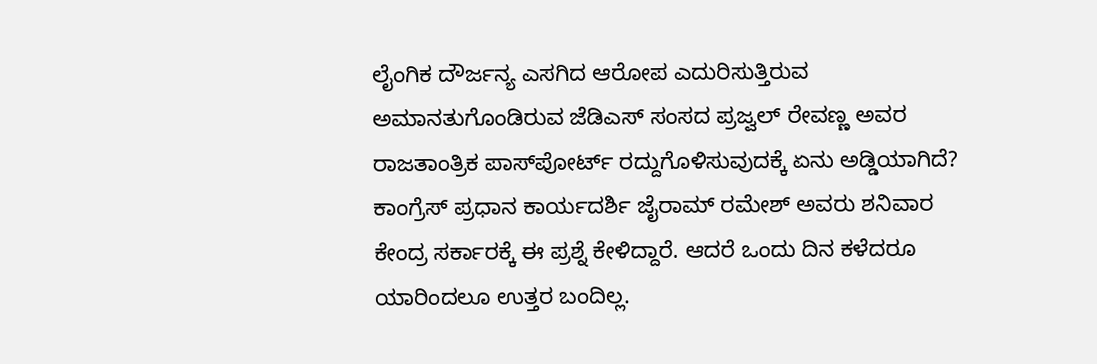ಲೈಂಗಿಕ ದೌರ್ಜನ್ಯ ಎಸಗಿದ ಆರೋಪ ಎದುರಿಸುತ್ತಿರುವ ಅಮಾನತುಗೊಂಡಿರುವ ಜೆಡಿಎಸ್ ಸಂಸದ ಪ್ರಜ್ವಲ್ ರೇವಣ್ಣ ಅವರ ರಾಜತಾಂತ್ರಿಕ ಪಾಸ್‌ಪೋರ್ಟ್ ರದ್ದುಗೊಳಿಸುವುದಕ್ಕೆ ಏನು ಅಡ್ಡಿಯಾಗಿದೆ? ಕಾಂಗ್ರೆಸ್ ಪ್ರಧಾನ ಕಾರ್ಯದರ್ಶಿ ಜೈರಾಮ್ ರಮೇಶ್ ಅವರು ಶನಿವಾರ ಕೇಂದ್ರ ಸರ್ಕಾರಕ್ಕೆ ಈ ಪ್ರಶ್ನೆ ಕೇಳಿದ್ದಾರೆ. ಆದರೆ ಒಂದು ದಿನ ಕಳೆದರೂ ಯಾರಿಂದಲೂ ಉತ್ತರ ಬಂದಿಲ್ಲ.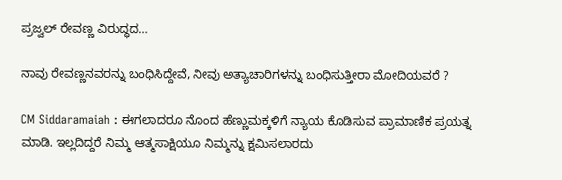ಪ್ರಜ್ವಲ್ ರೇವಣ್ಣ ವಿರುದ್ಧದ…

ನಾವು ರೇವಣ್ಣನವರನ್ನು ಬಂಧಿಸಿದ್ದೇವೆ, ನೀವು ಅತ್ಯಾಚಾರಿಗಳನ್ನು ಬಂಧಿಸುತ್ತೀರಾ ಮೋದಿಯವರೆ ?

CM Siddaramaiah : ಈಗಲಾದರೂ ನೊಂದ ಹೆಣ್ಣುಮಕ್ಕಳಿಗೆ ನ್ಯಾಯ ಕೊಡಿಸುವ ಪ್ರಾಮಾಣಿಕ ಪ್ರಯತ್ನ ಮಾಡಿ. ಇಲ್ಲದಿದ್ದರೆ ನಿಮ್ಮ ಆತ್ಮಸಾಕ್ಷಿಯೂ ನಿಮ್ಮನ್ನು ಕ್ಷಮಿಸಲಾರದು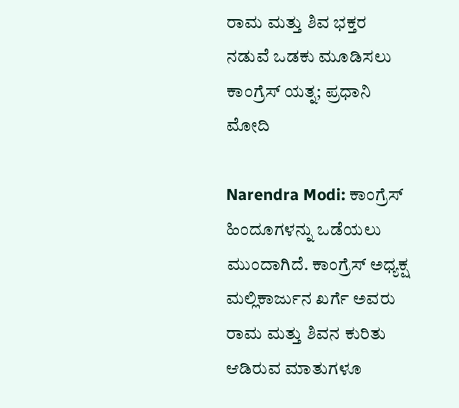ರಾಮ ಮತ್ತು ಶಿವ ಭಕ್ತರ ನಡುವೆ ಒಡಕು ಮೂಡಿಸಲು ಕಾಂಗ್ರೆಸ್ ಯತ್ನ; ಪ್ರಧಾನಿ ಮೋದಿ

Narendra Modi: ಕಾಂಗ್ರೆಸ್ ಹಿಂದೂಗಳನ್ನು ಒಡೆಯಲು ಮುಂದಾಗಿದೆ. ಕಾಂಗ್ರೆಸ್ ಅಧ್ಯಕ್ಷ ಮಲ್ಲಿಕಾರ್ಜುನ ಖರ್ಗೆ ಅವರು ರಾಮ ಮತ್ತು ಶಿವನ ಕುರಿತು ಆಡಿರುವ ಮಾತುಗಳೂ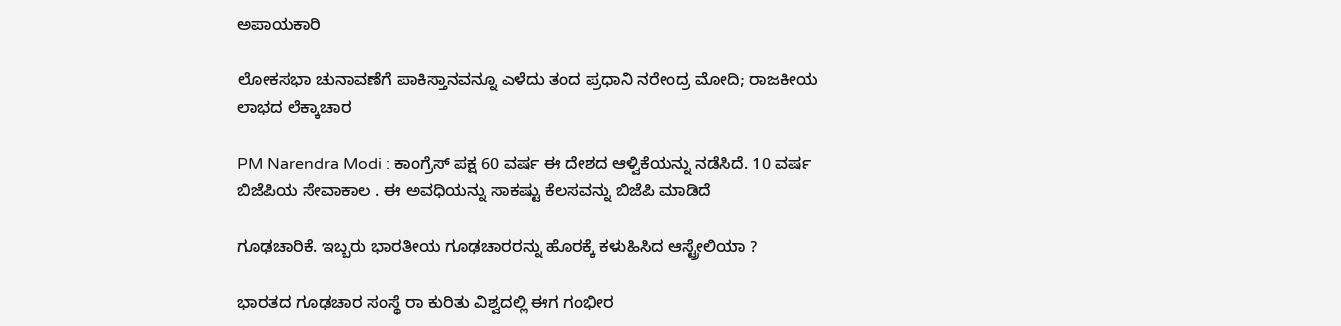ಅಪಾಯಕಾರಿ

ಲೋಕಸಭಾ ಚುನಾವಣೆಗೆ ಪಾಕಿಸ್ತಾನವನ್ನೂ ಎಳೆದು ತಂದ ಪ್ರಧಾನಿ ನರೇಂದ್ರ ಮೋದಿ; ರಾಜಕೀಯ ಲಾಭದ ಲೆಕ್ಕಾಚಾರ

PM Narendra Modi : ಕಾಂಗ್ರೆಸ್ ಪಕ್ಷ 60 ವರ್ಷ ಈ ದೇಶದ ಆಳ್ವಿಕೆಯನ್ನು ನಡೆಸಿದೆ. 10 ವರ್ಷ ಬಿಜೆಪಿಯ ಸೇವಾಕಾಲ . ಈ ಅವಧಿಯನ್ನು ಸಾಕಷ್ಟು ಕೆಲಸವನ್ನು ಬಿಜೆಪಿ ಮಾಡಿದೆ

ಗೂಢಚಾರಿಕೆ. ಇಬ್ಬರು ಭಾರತೀಯ ಗೂಢಚಾರರನ್ನು ಹೊರಕ್ಕೆ ಕಳುಹಿಸಿದ ಆಸ್ಟ್ರ‍ೇಲಿಯಾ ?

ಭಾರತದ ಗೂಢಚಾರ ಸಂಸ್ಥೆ ರಾ ಕುರಿತು ವಿಶ್ವದಲ್ಲಿ ಈಗ ಗಂಭೀರ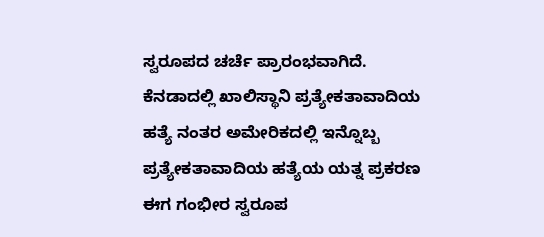ಸ್ವರೂಪದ ಚರ್ಚೆ ಪ್ರಾರಂಭವಾಗಿದೆ. ಕೆನಡಾದಲ್ಲಿ ಖಾಲಿಸ್ಥಾನಿ ಪ್ರತ್ಯೇಕತಾವಾದಿಯ ಹತ್ಯೆ ನಂತರ ಅಮೇರಿಕದಲ್ಲಿ ಇನ್ನೊಬ್ಬ ಪ್ರತ್ಯೇಕತಾವಾದಿಯ ಹತ್ಯೆಯ ಯತ್ನ ಪ್ರಕರಣ ಈಗ ಗಂಭೀರ ಸ್ವರೂಪ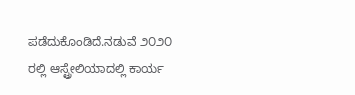ಪಡೆದುಕೊಂಡಿದೆ.ನಡುವೆ ೨೦೨೦ ರಲ್ಲಿ ಆಸ್ಟ್ರ‍ೇಲಿಯಾದಲ್ಲಿ ಕಾರ್ಯ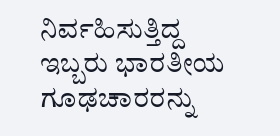ನಿರ್ವಹಿಸುತ್ತಿದ್ದ ಇಬ್ಬರು ಭಾರತೀಯ ಗೂಢಚಾರರನ್ನು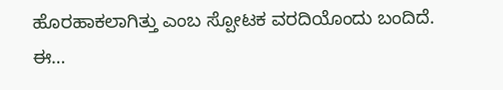ಹೊರಹಾಕಲಾಗಿತ್ತು ಎಂಬ ಸ್ಪೋಟಕ ವರದಿಯೊಂದು ಬಂದಿದೆ. ಈ…